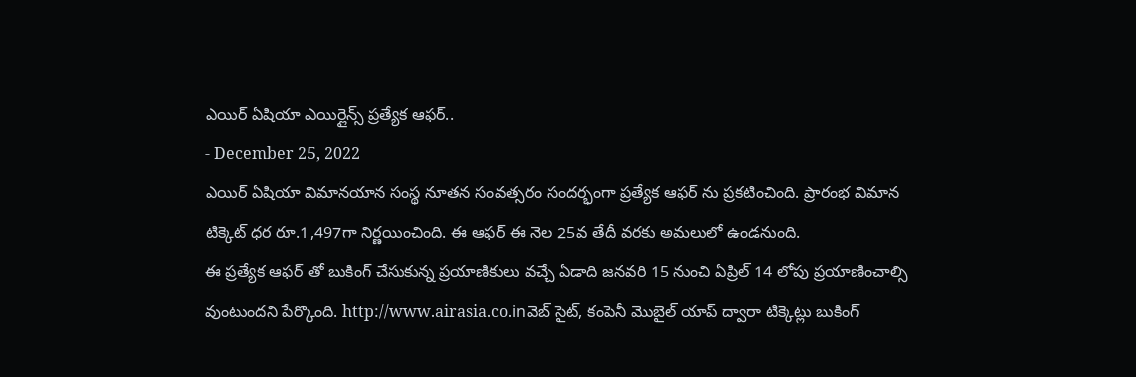ఎయిర్ ఏషియా ఎయిర్లైన్స్ ప్రత్యేక ఆఫర్..
- December 25, 2022
ఎయిర్ ఏషియా విమానయాన సంస్థ నూతన సంవత్సరం సందర్భంగా ప్రత్యేక ఆఫర్ ను ప్రకటించింది. ప్రారంభ విమాన టిక్కెట్ ధర రూ.1,497గా నిర్ణయించింది. ఈ ఆఫర్ ఈ నెల 25వ తేదీ వరకు అమలులో ఉండనుంది.
ఈ ప్రత్యేక ఆఫర్ తో బుకింగ్ చేసుకున్న ప్రయాణికులు వచ్చే ఏడాది జనవరి 15 నుంచి ఏప్రిల్ 14 లోపు ప్రయాణించాల్సి వుంటుందని పేర్కొంది. http://www.airasia.co.inవెబ్ సైట్, కంపెనీ మొబైల్ యాప్ ద్వారా టిక్కెట్లు బుకింగ్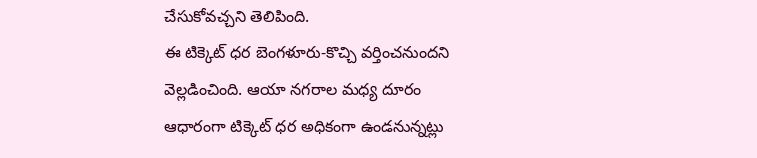చేసుకోవచ్చని తెలిపింది.
ఈ టిక్కెట్ ధర బెంగళూరు-కొచ్చి వర్తించనుందని వెల్లడించింది. ఆయా నగరాల మధ్య దూరం ఆధారంగా టిక్కెట్ ధర అధికంగా ఉండనున్నట్లు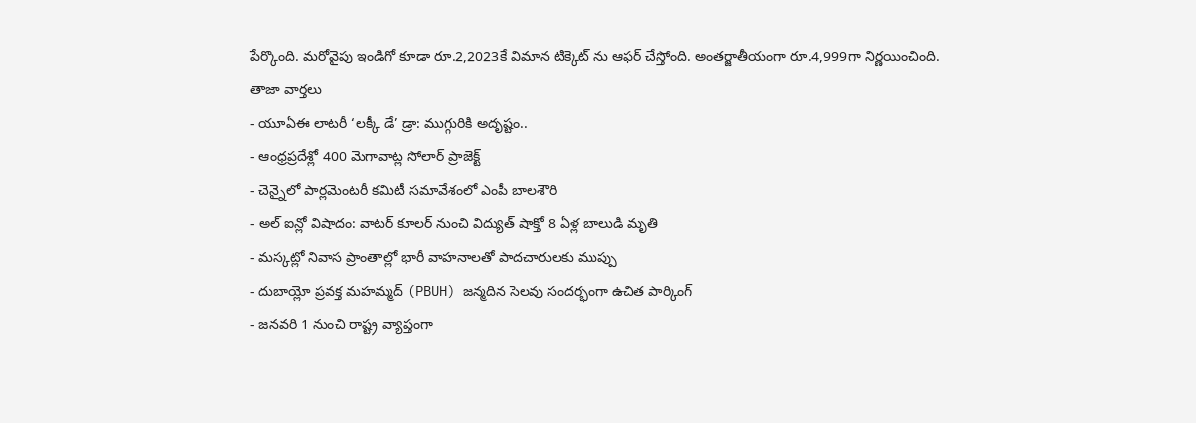పేర్కొంది. మరోవైపు ఇండిగో కూడా రూ.2,2023కే విమాన టిక్కెట్ ను ఆఫర్ చేస్తోంది. అంతర్జాతీయంగా రూ.4,999గా నిర్ణయించింది.
తాజా వార్తలు
- యూఏఈ లాటరీ ‘లక్కీ డే’ డ్రా: ముగ్గురికి అదృష్టం..
- ఆంధ్రప్రదేశ్లో 400 మెగావాట్ల సోలార్ ప్రాజెక్ట్
- చెన్నైలో పార్లమెంటరీ కమిటీ సమావేశంలో ఎంపీ బాలశౌరి
- అల్ ఐన్లో విషాదం: వాటర్ కూలర్ నుంచి విద్యుత్ షాక్తో 8 ఏళ్ల బాలుడి మృతి
- మస్కట్లో నివాస ప్రాంతాల్లో భారీ వాహనాలతో పాదచారులకు ముప్పు
- దుబాయ్లో ప్రవక్త మహమ్మద్ (PBUH) జన్మదిన సెలవు సందర్భంగా ఉచిత పార్కింగ్
- జనవరి 1 నుంచి రాష్ట్ర వ్యాప్తంగా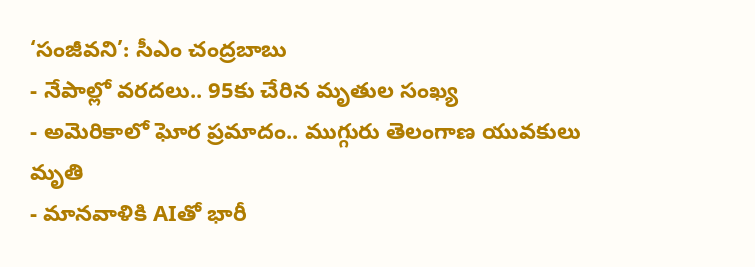‘సంజీవని’: సీఎం చంద్రబాబు
- నేపాల్లో వరదలు.. 95కు చేరిన మృతుల సంఖ్య
- అమెరికాలో ఘోర ప్రమాదం.. ముగ్గురు తెలంగాణ యువకులు మృతి
- మానవాళికి AIతో భారీ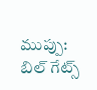ముప్పు: బిల్ గేట్స్